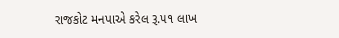રાજકોટ મનપાએ કરેલ રૂ.૫૧ લાખ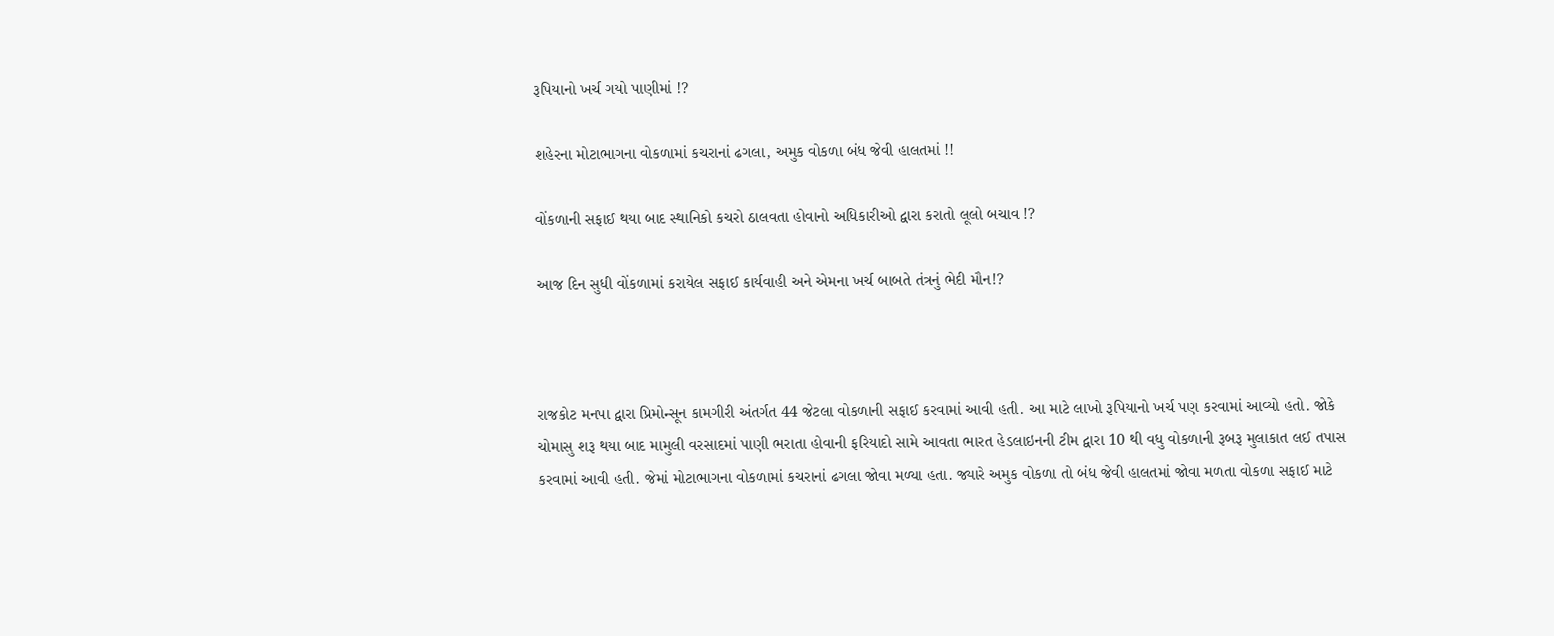રૂપિયાનો ખર્ચ ગયો પાણીમાં !?

શહેરના મોટાભાગના વોકળામાં કચરાનાં ઢગલા, અમુક વોકળા બંધ જેવી હાલતમાં !!

વોંકળાની સફાઈ થયા બાદ સ્થાનિકો કચરો ઠાલવતા હોવાનો અધિકારીઓ દ્વારા કરાતો લૂલો બચાવ !?

આજ દિન સુધી વોંકળામાં કરાયેલ સફાઈ કાર્યવાહી અને એમના ખર્ચ બાબતે તંત્રનું ભેદી મૌન!?



રાજકોટ મનપા દ્વારા પ્રિમોન્સૂન કામગીરી અંતર્ગત 44 જેટલા વોકળાની સફાઈ કરવામાં આવી હતી. આ માટે લાખો રૂપિયાનો ખર્ચ પણ કરવામાં આવ્યો હતો. જોકે ચોમાસુ શરૂ થયા બાદ મામુલી વરસાદમાં પાણી ભરાતા હોવાની ફરિયાદો સામે આવતા ભારત હેડલાઇનની ટીમ દ્વારા 10 થી વધુ વોકળાની રૂબરૂ મુલાકાત લઈ તપાસ કરવામાં આવી હતી. જેમાં મોટાભાગના વોકળામાં કચરાનાં ઢગલા જોવા મળ્યા હતા. જ્યારે અમુક વોકળા તો બંધ જેવી હાલતમાં જોવા મળતા વોકળા સફાઈ માટે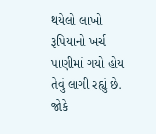થયેલો લાખો રૂપિયાનો ખર્ચ પાણીમાં ગયો હોય તેવું લાગી રહ્યું છે. જોકે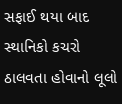સફાઈ થયા બાદ સ્થાનિકો કચરો ઠાલવતા હોવાનો લૂલો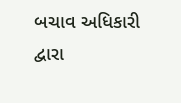બચાવ અધિકારી દ્વારા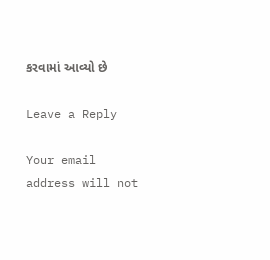કરવામાં આવ્યો છે

Leave a Reply

Your email address will not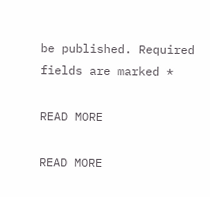be published. Required fields are marked *

READ MORE

READ MORE